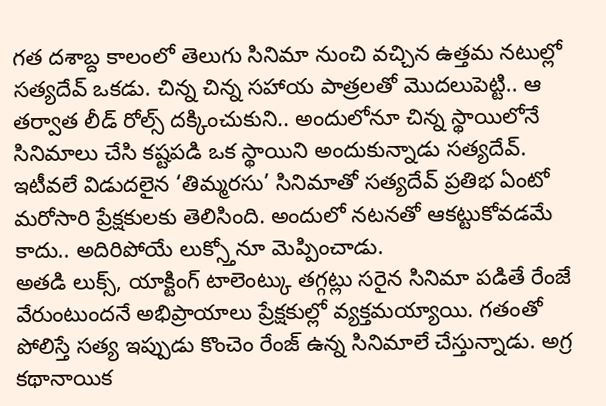గత దశాబ్ద కాలంలో తెలుగు సినిమా నుంచి వచ్చిన ఉత్తమ నటుల్లో సత్యదేవ్ ఒకడు. చిన్న చిన్న సహాయ పాత్రలతో మొదలుపెట్టి.. ఆ తర్వాత లీడ్ రోల్స్ దక్కించుకుని.. అందులోనూ చిన్న స్థాయిలోనే సినిమాలు చేసి కష్టపడి ఒక స్థాయిని అందుకున్నాడు సత్యదేవ్. ఇటీవలే విడుదలైన ‘తిమ్మరసు’ సినిమాతో సత్యదేవ్ ప్రతిభ ఏంటో మరోసారి ప్రేక్షకులకు తెలిసింది. అందులో నటనతో ఆకట్టుకోవడమే కాదు.. అదిరిపోయే లుక్స్తోనూ మెప్పించాడు.
అతడి లుక్స్, యాక్టింగ్ టాలెంట్కు తగ్గట్లు సరైన సినిమా పడితే రేంజే వేరుంటుందనే అభిప్రాయాలు ప్రేక్షకుల్లో వ్యక్తమయ్యాయి. గతంతో పోలిస్తే సత్య ఇప్పుడు కొంచెం రేంజ్ ఉన్న సినిమాలే చేస్తున్నాడు. అగ్ర కథానాయిక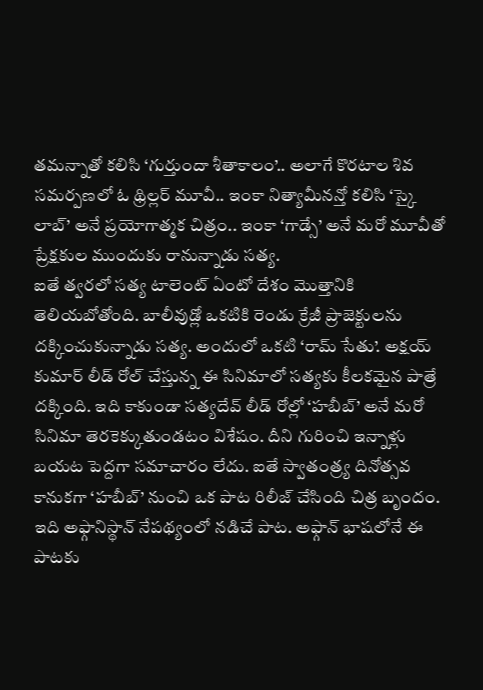తమన్నాతో కలిసి ‘గుర్తుందా శీతాకాలం’.. అలాగే కొరటాల శివ సమర్పణలో ఓ థ్రిల్లర్ మూవీ.. ఇంకా నిత్యామీనన్తో కలిసి ‘స్కై లాబ్’ అనే ప్రయోగాత్మక చిత్రం.. ఇంకా ‘గాడ్సే’ అనే మరో మూవీతో ప్రేక్షకుల ముందుకు రానున్నాడు సత్య.
ఐతే త్వరలో సత్య టాలెంట్ ఏంటో దేశం మొత్తానికి తెలియబోతోంది. బాలీవుడ్లో ఒకటికి రెండు క్రేజీ ప్రాజెక్టులను దక్కించుకున్నాడు సత్య. అందులో ఒకటి ‘రామ్ సేతు’. అక్షయ్ కుమార్ లీడ్ రోల్ చేస్తున్న ఈ సినిమాలో సత్యకు కీలకమైన పాత్రే దక్కింది. ఇది కాకుండా సత్యదేవ్ లీడ్ రోల్లో ‘హబీబ్’ అనే మరో సినిమా తెరకెక్కుతుండటం విశేషం. దీని గురించి ఇన్నాళ్లు బయట పెద్దగా సమాచారం లేదు. ఐతే స్వాతంత్ర్య దినోత్సవ కానుకగా ‘హబీబ్’ నుంచి ఒక పాట రిలీజ్ చేసింది చిత్ర బృందం.
ఇది అఫ్గానిస్థాన్ నేపథ్యంలో నడిచే పాట. అఫ్గాన్ భాషలోనే ఈ పాటకు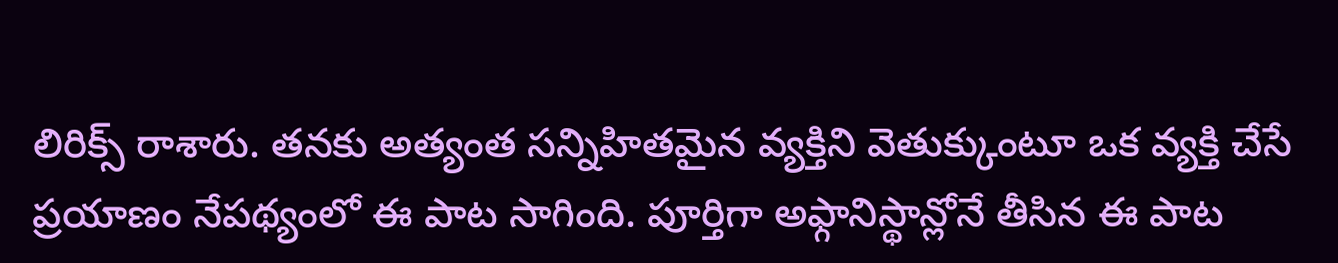లిరిక్స్ రాశారు. తనకు అత్యంత సన్నిహితమైన వ్యక్తిని వెతుక్కుంటూ ఒక వ్యక్తి చేసే ప్రయాణం నేపథ్యంలో ఈ పాట సాగింది. పూర్తిగా అఫ్గానిస్థాన్లోనే తీసిన ఈ పాట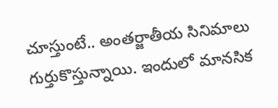చూస్తుంటే.. అంతర్జాతీయ సినిమాలు గుర్తుకొస్తున్నాయి. ఇందులో మానసిక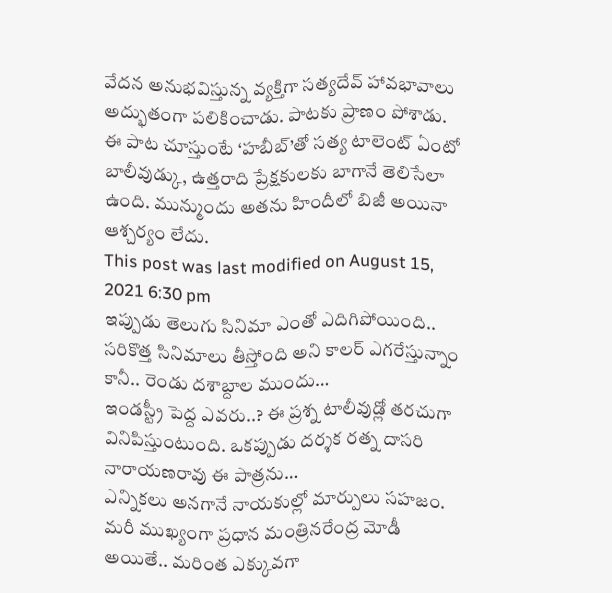వేదన అనుభవిస్తున్న వ్యక్తిగా సత్యదేవ్ హావభావాలు అద్భుతంగా పలికించాడు. పాటకు ప్రాణం పోశాడు. ఈ పాట చూస్తుంటే ‘హబీబ్’తో సత్య టాలెంట్ ఏంటో బాలీవుడ్కు, ఉత్తరాది ప్రేక్షకులకు బాగానే తెలిసేలా ఉంది. మున్ముందు అతను హిందీలో బిజీ అయినా ఆశ్చర్యం లేదు.
This post was last modified on August 15, 2021 6:30 pm
ఇప్పుడు తెలుగు సినిమా ఎంతో ఎదిగిపోయింది.. సరికొత్త సినిమాలు తీస్తోంది అని కాలర్ ఎగరేస్తున్నాం కానీ.. రెండు దశాబ్దాల ముందు…
ఇండస్ట్రీ పెద్ద ఎవరు..? ఈ ప్రశ్న టాలీవుడ్లో తరచుగా వినిపిస్తుంటుంది. ఒకప్పుడు దర్శక రత్న దాసరి నారాయణరావు ఈ పాత్రను…
ఎన్నికలు అనగానే నాయకుల్లో మార్పులు సహజం. మరీ ముఖ్యంగా ప్రధాన మంత్రినరేంద్ర మోడీ అయితే.. మరింత ఎక్కువగా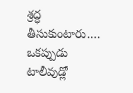శ్రద్ధ తీసుకుంటారు.…
ఒకప్పుడు టాలీవుడ్లో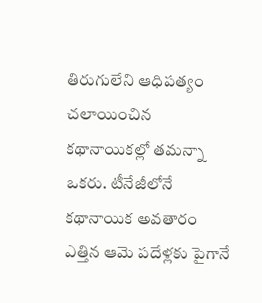తిరుగులేని ఆధిపత్యం చలాయించిన కథానాయికల్లో తమన్నా ఒకరు. టీనేజీలోనే కథానాయిక అవతారం ఎత్తిన ఆమె పదేళ్లకు పైగానే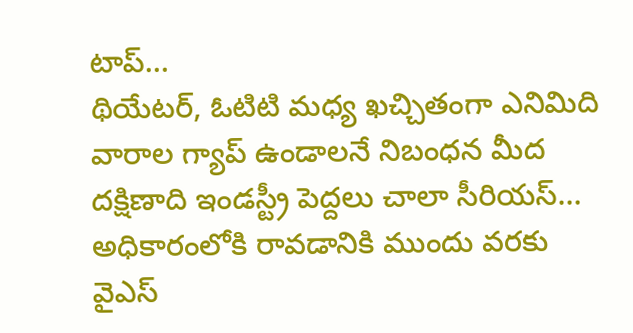టాప్…
థియేటర్, ఓటిటి మధ్య ఖచ్చితంగా ఎనిమిది వారాల గ్యాప్ ఉండాలనే నిబంధన మీద దక్షిణాది ఇండస్ట్రీ పెద్దలు చాలా సీరియస్…
అధికారంలోకి రావడానికి ముందు వరకు వైఎస్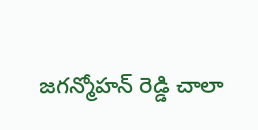జగన్మోహన్ రెడ్డి చాలా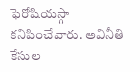ఫెరోషియస్గా కనిపించేవారు. అవినీతి కేసుల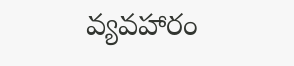వ్యవహారం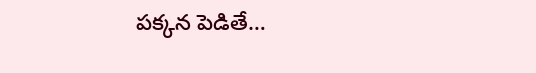పక్కన పెడితే…